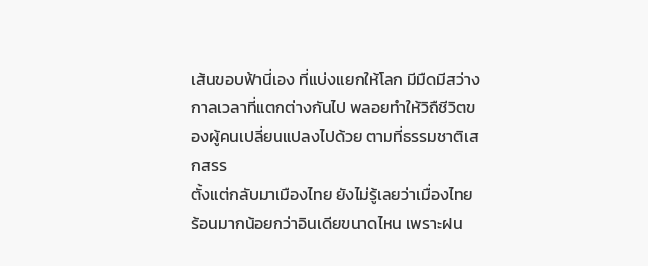เส้นขอบฟ้านี่เอง ที่แบ่งแยกให้โลก มีมืดมีสว่าง กาลเวลาที่แตกต่างกันไป พลอยทำให้วิถืชีวิตของผู้คนเปลี่ยนแปลงไปด้วย ตามที่ธรรมชาติเสกสรร
ตั้งแต่กลับมาเมืองไทย ยังไม่รู้เลยว่าเมื่องไทย ร้อนมากน้อยกว่าอินเดียขนาดไหน เพราะฝน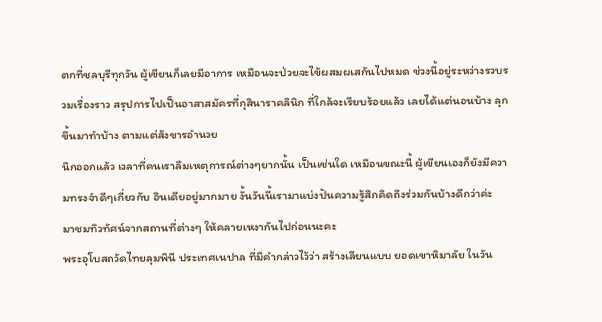ตกที่ชลบุรีทุกวัน ผู้เขียนก็เลยมีอาการ เหมือนจะป่วยจะไข้ผสมผเสกันไปหมด ช่วงนี้อยู่ระหว่างรวบรวมเรื่องราว สรุปการไปเป็นอาสาสมัครที่กุสินาราคลินิก ที่ใกล้จะเรียบร้อยแล้ว เลยได้แต่นอนบ้าง ลุกขึ้นมาทำบ้าง ตามแต่สังขารอำนวย
นึกออกแล้ว เวลาที่คนเราลืมเหตุการณ์ต่างๆยากนั้น เป็นเช่นใด เหมือนขณะนี้ ผู้เขียนเองก็ยังมีความทรงจำดีๆเกี่ยวกับ อินเดียอยู่มากมาย งั้นวันนี้เรามาแบ่งปันความรู้สึกคิดถึงร่วมกันบ้างดีกว่าค่ะ
มาชมทิวทัศน์จากสถานที่ต่างๆ ให้คลายเหงากันไปก่อนนะคะ
พระอุโบสถวัดไทยลุมพินี ประเทศเนปาล ที่มีคำกล่าวไว้ว่า สร้างเลียนแบบ ยอดเขาหิมาลัย ในวัน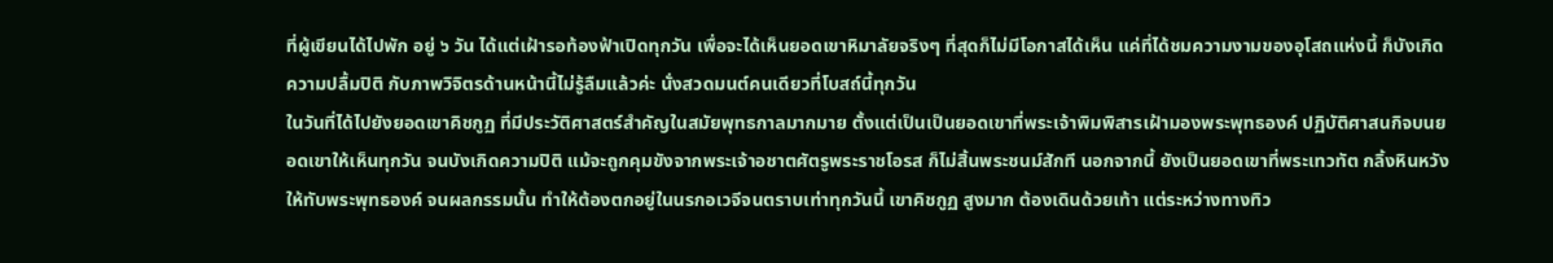ที่ผู้เขียนได้ไปพัก อยู่ ๖ วัน ได้แต่เฝ้ารอท้องฟ้าเปิดทุกวัน เพื่อจะได้เห็นยอดเขาหิมาลัยจริงๆ ที่สุดก็ไม่มีโอกาสได้เห็น แค่ที่ได้ชมความงามของอุโสถแห่งนี้ ก็บังเกิดความปลื้มปิติ กับภาพวิจิตรด้านหน้านี้ไม่รู้ลืมแล้วค่ะ นั่งสวดมนต์คนเดียวที่โบสถ์นี้ทุกวัน
ในวันที่ได้ไปยังยอดเขาคิชกูฏ ที่มีประวัติศาสตร์สำคัญในสมัยพุทธกาลมากมาย ตั้งแต่เป็นเป็นยอดเขาที่พระเจ้าพิมพิสารเฝ้ามองพระพุทธองค์ ปฏิบัติศาสนกิจบนยอดเขาให้เห็นทุกวัน จนบังเกิดความปิติ แม้จะถูกคุมขังจากพระเจ้าอชาตศัตรูพระราชโอรส ก็ไม่สิ้นพระชนม์สักที นอกจากนี้ ยังเป็นยอดเขาที่พระเทวทัต กลิ้งหินหวังให้ทับพระพุทธองค์ จนผลกรรมนั้น ทำให้ต้องตกอยู่ในนรกอเวจีจนตราบเท่าทุกวันนี้ เขาคิชกูฏ สูงมาก ต้องเดินด้วยเท้า แต่ระหว่างทางทิว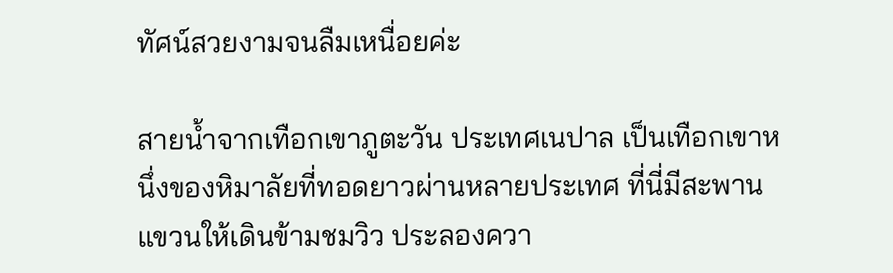ทัศน์สวยงามจนลืมเหนื่อยค่ะ

สายน้ำจากเทือกเขาภูตะวัน ประเทศเนปาล เป็นเทือกเขาหนึ่งของหิมาลัยที่ทอดยาวผ่านหลายประเทศ ที่นี่มีสะพานแขวนให้เดินข้ามชมวิว ประลองควา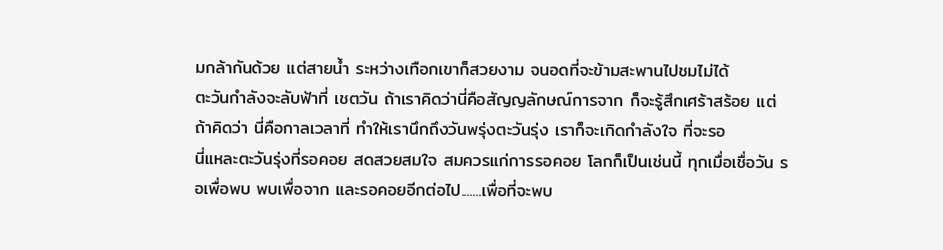มกล้ากันด้วย แต่สายน้ำ ระหว่างเทือกเขาก็สวยงาม จนอดที่จะข้ามสะพานไปชมไม่ได้
ตะวันกำลังจะลับฟ้าที่ เชตวัน ถ้าเราคิดว่านี่คือสัญญลักษณ์การจาก ก็จะรู้สึกเศร้าสร้อย แต่ถ้าคิดว่า นี่คือกาลเวลาที่ ทำให้เรานึกถึงวันพรุ่งตะวันรุ่ง เราก็จะเกิดกำลังใจ ที่จะรอ
นี่แหละตะวันรุ่งที่รอคอย สดสวยสมใจ สมควรแก่การรอคอย โลกก็เป็นเช่นนี้ ทุกเมื่อเชื่อวัน รอเพื่อพบ พบเพื่อจาก และรอคอยอีกต่อไป.......เพื่อที่จะพบ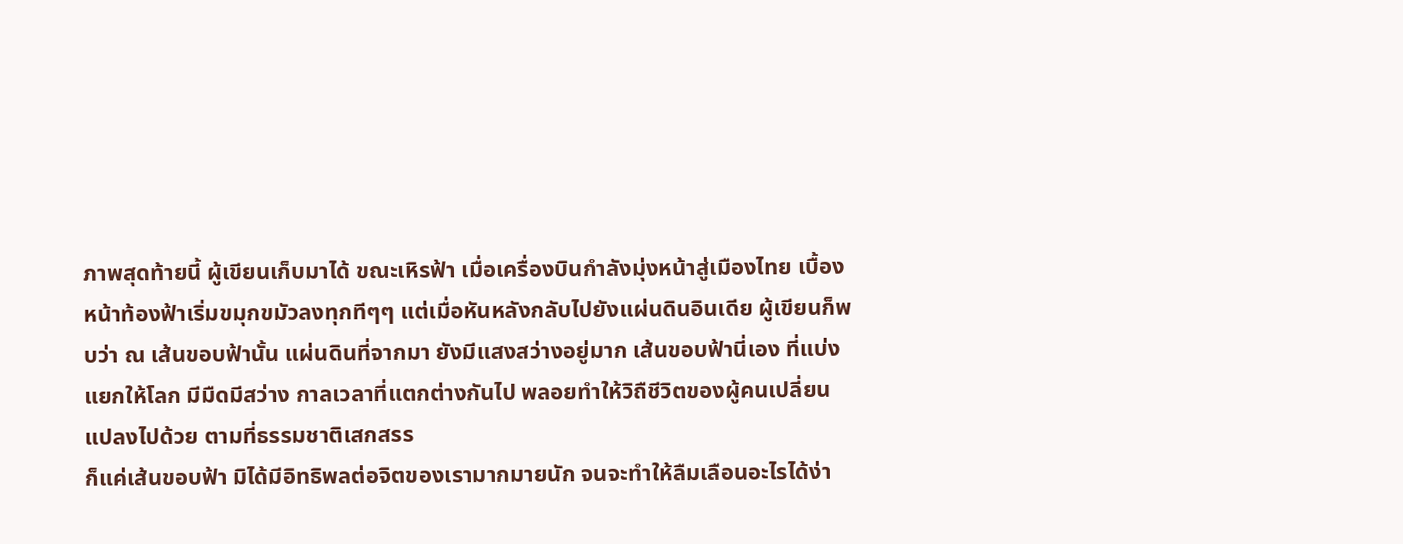ภาพสุดท้ายนี้ ผู้เขียนเก็บมาได้ ขณะเหิรฟ้า เมื่อเครื่องบินกำลังมุ่งหน้าสู่เมืองไทย เบื้องหน้าท้องฟ้าเริ่มขมุกขมัวลงทุกทีๆๆ แต่เมื่อหันหลังกลับไปยังแผ่นดินอินเดีย ผู้เขียนก็พบว่า ณ เส้นขอบฟ้านั้น แผ่นดินที่จากมา ยังมีแสงสว่างอยู่มาก เส้นขอบฟ้านี่เอง ที่แบ่งแยกให้โลก มีมืดมีสว่าง กาลเวลาที่แตกต่างกันไป พลอยทำให้วิถืชีวิตของผู้คนเปลี่ยนแปลงไปด้วย ตามที่ธรรมชาติเสกสรร
ก็แค่เส้นขอบฟ้า มิได้มีอิทธิพลต่อจิตของเรามากมายนัก จนจะทำให้ลืมเลือนอะไรได้ง่า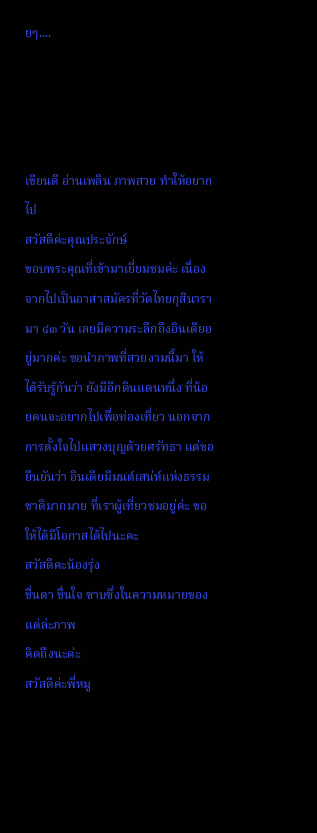ยๆ....




เขียนดี อ่านเพลิน ภาพสวย ทำให้อยากไป
สวัสดีค่ะคุณประจักษ์
ขอบพระคุณที่เข้ามาเยี่ยมชมค่ะ เนื่องจากไปเป็นอาสาสมัครที่วัดไทยกุสินารามา ๔๓ วัน เลยมีความระลึกถึงอินเดียอยู่มากค่ะ ขอนำภาพที่สวยงามนี้มา ให้ได้รับรู้กันว่า ยังมีอีกดินแดนหนึ่ง ที่น้อยคนจะอยากไปเพื่อท่องเที่ยว นอกจากการตั้งใจไปแสวงบุญด้วยศรัทธา แต่ขอยืนยันว่า อินเดียมีมนต์เสน่ห์แห่งธรรมชาติมากมาย ที่เราผู้เที่ยวชมอยู่ค่ะ ขอให้ได้มีโอกาสได้ไปนะคะ
สวัสดีคะน้องรุ่ง
ชื่นตา ชื่นใจ ซาบซึ่งในความหมายของแต่ล่ะภาพ
คิดถึงนะค่ะ
สวัสดีค่ะพี่หมู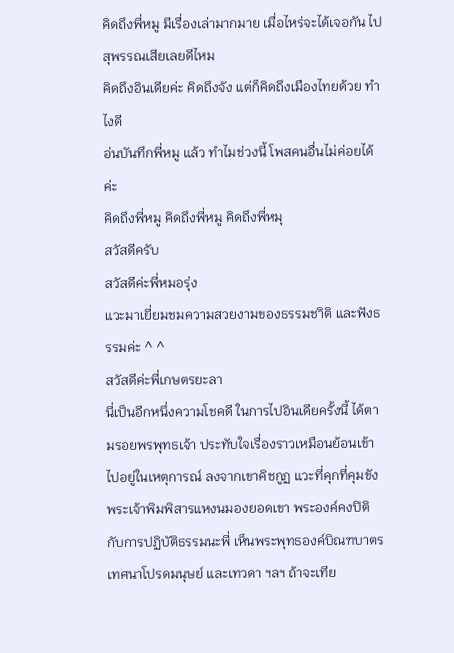คิดถึงพี่หมู มีเรื่องเล่ามากมาย เมื่อไหร่จะได้เจอกัน ไปสุพรรณเสียเลยดีไหม
คิดถึงอินเดียค่ะ คิดถึงจัง แต่ก็คิดถึงเมืองไทยด้วย ทำไงดี
อ่นบันทึกพี่หมู แล้ว ทำไมช่วงนี้ โพสคนอื่นไม่ค่อยได้ค่ะ
คิดถึงพี่หมู คิดถึงพี่หมู คิดถึงพี่หมุ
สวัสดีครับ
สวัสดีค่ะพี่หมอรุ่ง
แวะมาเยี่ยมชมความสวยงามของธรรมชาิติ และฟังธรรมค่ะ ^ ^
สวัสดีค่ะพี่เกษตรยะลา
นี่เป็นอีกหนึ่งความโชคดี ในการไปอินเดียครั้งนี้ ได้ตามรอยพรพุทธเจ้า ประทับใจเรื่องราวเหมือนย้อนเข้าไปอยู่ในเหตุการณ์ ลงจากเขาคิชกูฏ แวะที่คุกที่คุมขังพระเจ้าพิมพิสารแหงนมองยอดเขา พระองค์คงปิติ กับการปฏิบัติธรรมนะพี่ เห็นพระพุทธองค์บิณฑบาตร เทศนาโปรดมนุษย์ และเทวดา ฯลฯ ถ้าจะเทีย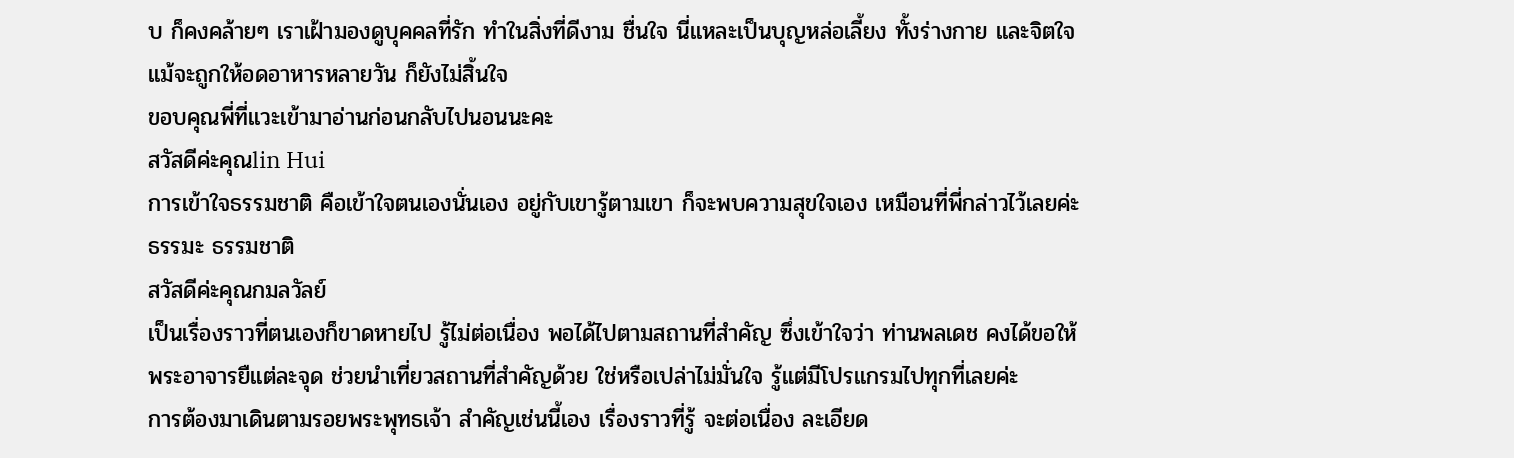บ ก็คงคล้ายๆ เราเฝ้ามองดูบุคคลที่รัก ทำในสิ่งที่ดีงาม ชื่นใจ นี่แหละเป็นบุญหล่อเลี้ยง ทั้งร่างกาย และจิตใจ แม้จะถูกให้อดอาหารหลายวัน ก็ยังไม่สิ้นใจ
ขอบคุณพี่ที่แวะเข้ามาอ่านก่อนกลับไปนอนนะคะ
สวัสดีค่ะคุณlin Hui
การเข้าใจธรรมชาติ คือเข้าใจตนเองนั่นเอง อยู่กับเขารู้ตามเขา ก็จะพบความสุขใจเอง เหมือนที่พี่กล่าวไว้เลยค่ะ
ธรรมะ ธรรมชาติ
สวัสดีค่ะคุณกมลวัลย์
เป็นเรื่องราวที่ตนเองก็ขาดหายไป รู้ไม่ต่อเนื่อง พอได้ไปตามสถานที่สำคัญ ซึ่งเข้าใจว่า ท่านพลเดช คงได้ขอให้พระอาจารยืแต่ละจุด ช่วยนำเที่ยวสถานที่สำคัญด้วย ใช่หรือเปล่าไม่มั่นใจ รู้แต่มีโปรแกรมไปทุกที่เลยค่ะ
การต้องมาเดินตามรอยพระพุทธเจ้า สำคัญเช่นนี้เอง เรื่องราวที่รู้ จะต่อเนื่อง ละเอียด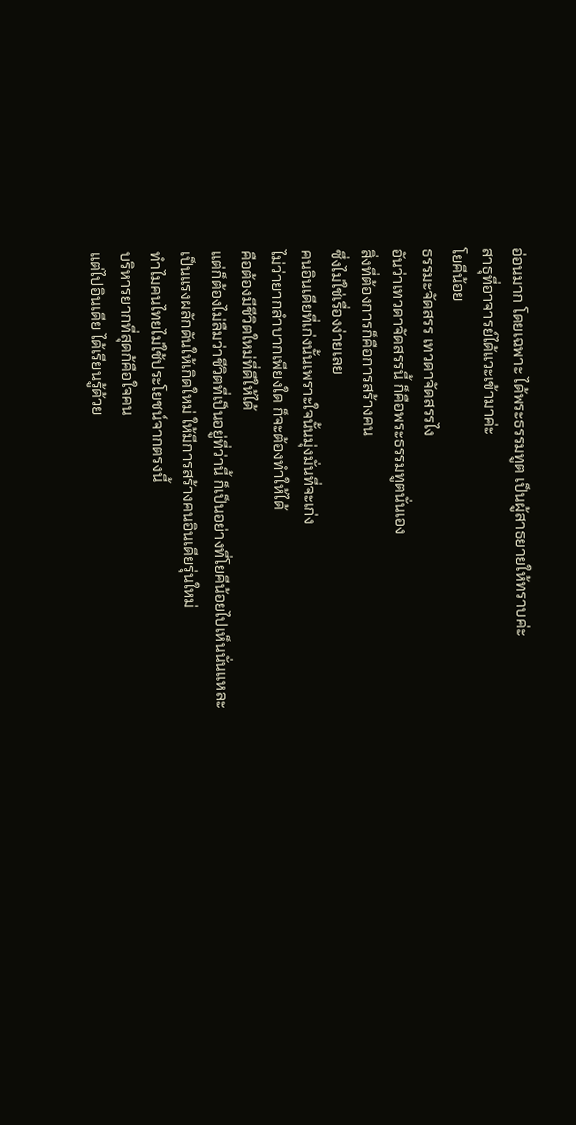อ่อนมาก โดยเฉพาะ ได้พระธรรมทูต เป็นผู้สาธยายให้ทราบค่ะ
สาธุที่อาจารย์ได้แวะเข้ามาค่ะ
โยคีน้อย
ธรรมะจัดสรร เทวดาจัดสรรไง
อันว่าเทวดาจัดสรรนี้ ก็คือพระธรรมทูตนั่นเอง
สิ่งที่ต้องการก็คือการสร้างคน
ซึ่งไม่ใช่เรื่องง่ายเลย
คนอินเดียที่เก่งนั้นเพราะใจนั้นมุ่งมั่นที่จะเก่ง
ไม่ว่ายากลำบากเพียงใด ก็จะต้องทำให้ได้
คือต้องมีชีวิตใหม่ที่ดีให้ได้
แต่ก็ต้องไม่ลืมว่าชีวิตที่เป็นอยู่ที่ว่านี้ ก็เป็นอย่างที่โยคีน้อยไปเห็นนั่นแหละ
เป็นแรงผลักดันให้เกิดใหม่ ให้มีการสร้างคนอินเดียรุ่นใหม่
ทำไมคนไทยไม่ใช้ประโยชน์จากตรงนี้
บริหารยากที่สุดก้คือใจคน
แต่ไปอินเดีย ได้เรียนรู้ด้วย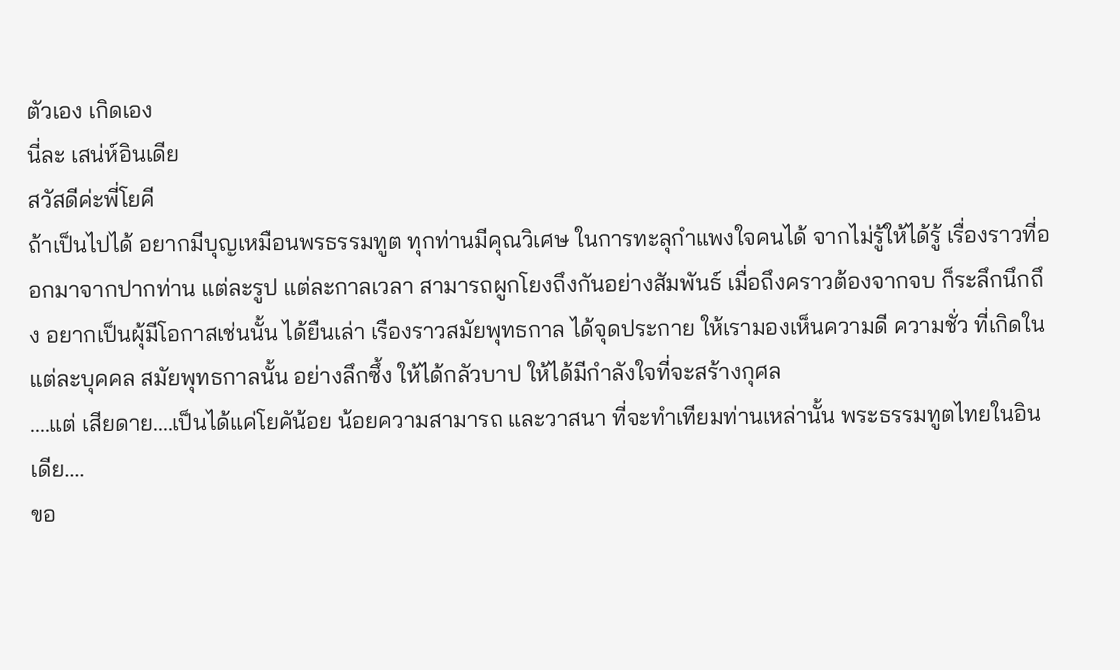ตัวเอง เกิดเอง
นี่ละ เสน่ห์อินเดีย
สวัสดีค่ะพี่โยคี
ถ้าเป็นไปได้ อยากมีบุญเหมือนพรธรรมทูต ทุกท่านมีคุณวิเศษ ในการทะลุกำแพงใจคนได้ จากไม่รู้ให้ได้รู้ เรื่องราวที่ออกมาจากปากท่าน แต่ละรูป แต่ละกาลเวลา สามารถผูกโยงถึงกันอย่างสัมพันธ์ เมื่อถึงคราวต้องจากจบ ก็ระลึกนึกถึง อยากเป็นผุ้มีโอกาสเช่นนั้น ได้ยืนเล่า เรืองราวสมัยพุทธกาล ได้จุดประกาย ให้เรามองเห็นความดี ความชั่ว ที่เกิดในแต่ละบุคคล สมัยพุทธกาลนั้น อย่างลึกซึ้ง ให้ได้กลัวบาป ให้ได้มีกำลังใจที่จะสร้างกุศล
....แต่ เสียดาย....เป็นได้แค่โยคัน้อย น้อยความสามารถ และวาสนา ที่จะทำเทียมท่านเหล่านั้น พระธรรมทูตไทยในอินเดีย....
ขอ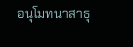อนุโมทนาสาธุ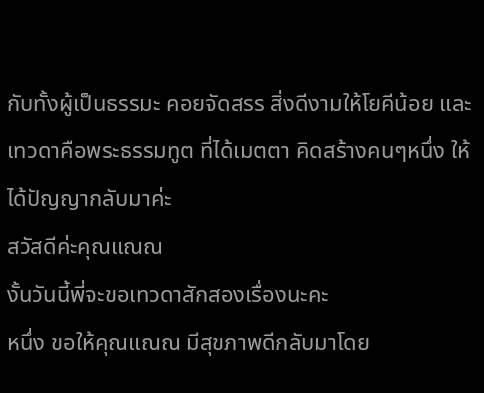กับทั้งผู้เป็นธรรมะ คอยจัดสรร สิ่งดีงามให้โยคีน้อย และ เทวดาคือพระธรรมทูต ที่ได้เมตตา คิดสร้างคนๆหนึ่ง ให้ได้ปัญญากลับมาค่ะ
สวัสดีค่ะคุณแณณ
งั้นวันนี้พี่จะขอเทวดาสักสองเรื่องนะคะ
หนึ่ง ขอให้คุณแณณ มีสุขภาพดีกลับมาโดย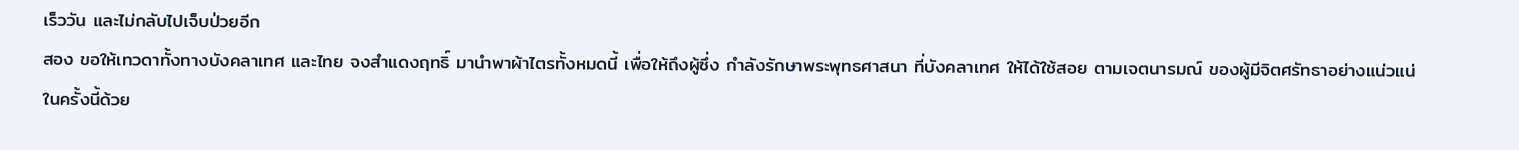เร็ววัน และไม่กลับไปเจ็บป่วยอีก
สอง ขอให้เทวดาทั้งทางบังคลาเทศ และไทย จงสำแดงฤทธิ์ มานำพาผ้าไตรทั้งหมดนี้ เพื่อให้ถึงผู้ซึ่ง กำลังรักษาพระพุทธศาสนา ที่บังคลาเทศ ให้ได้ใช้สอย ตามเจตนารมณ์ ของผู้มีจิตศรัทธาอย่างแน่วแน่ในครั้งนี้ด้วย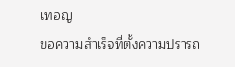เทอญ
ขอความสำเร็จที่ตั้งความปรารถ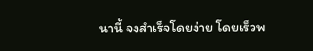นานี้ จงสำเร็จโดยง่าย โดยเร็วพ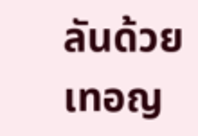ลันด้วยเทอญ